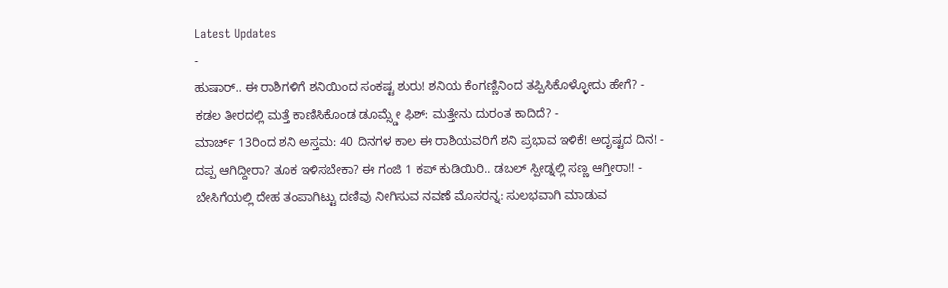Latest Updates
-
ಹುಷಾರ್.. ಈ ರಾಶಿಗಳಿಗೆ ಶನಿಯಿಂದ ಸಂಕಷ್ಟ ಶುರು! ಶನಿಯ ಕೆಂಗಣ್ಣಿನಿಂದ ತಪ್ಪಿಸಿಕೊಳ್ಳೋದು ಹೇಗೆ? -
ಕಡಲ ತೀರದಲ್ಲಿ ಮತ್ತೆ ಕಾಣಿಸಿಕೊಂಡ ಡೂಮ್ಸ್ಡೇ ಫಿಶ್: ಮತ್ತೇನು ದುರಂತ ಕಾದಿದೆ? -
ಮಾರ್ಚ್ 13ರಿಂದ ಶನಿ ಅಸ್ತಮ: 40 ದಿನಗಳ ಕಾಲ ಈ ರಾಶಿಯವರಿಗೆ ಶನಿ ಪ್ರಭಾವ ಇಳಿಕೆ! ಅದೃಷ್ಟದ ದಿನ! -
ದಪ್ಪ ಆಗಿದ್ದೀರಾ? ತೂಕ ಇಳಿಸಬೇಕಾ? ಈ ಗಂಜಿ 1 ಕಪ್ ಕುಡಿಯಿರಿ.. ಡಬಲ್ ಸ್ಪೀಡ್ನಲ್ಲಿ ಸಣ್ಣ ಆಗ್ತೀರಾ!! -
ಬೇಸಿಗೆಯಲ್ಲಿ ದೇಹ ತಂಪಾಗಿಟ್ಟು ದಣಿವು ನೀಗಿಸುವ ನವಣೆ ಮೊಸರನ್ನ: ಸುಲಭವಾಗಿ ಮಾಡುವ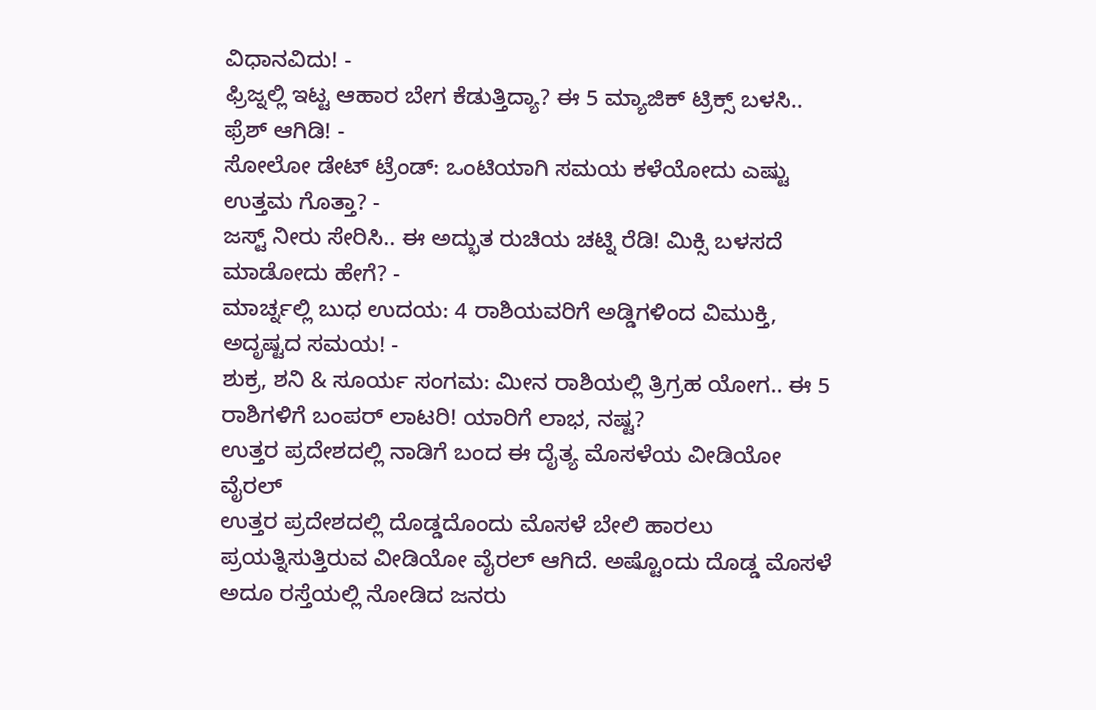ವಿಧಾನವಿದು! -
ಫ್ರಿಜ್ನಲ್ಲಿ ಇಟ್ಟ ಆಹಾರ ಬೇಗ ಕೆಡುತ್ತಿದ್ಯಾ? ಈ 5 ಮ್ಯಾಜಿಕ್ ಟ್ರಿಕ್ಸ್ ಬಳಸಿ.. ಫ್ರೆಶ್ ಆಗಿಡಿ! -
ಸೋಲೋ ಡೇಟ್ ಟ್ರೆಂಡ್: ಒಂಟಿಯಾಗಿ ಸಮಯ ಕಳೆಯೋದು ಎಷ್ಟು ಉತ್ತಮ ಗೊತ್ತಾ? -
ಜಸ್ಟ್ ನೀರು ಸೇರಿಸಿ.. ಈ ಅದ್ಭುತ ರುಚಿಯ ಚಟ್ನಿ ರೆಡಿ! ಮಿಕ್ಸಿ ಬಳಸದೆ ಮಾಡೋದು ಹೇಗೆ? -
ಮಾರ್ಚ್ನಲ್ಲಿ ಬುಧ ಉದಯ: 4 ರಾಶಿಯವರಿಗೆ ಅಡ್ಡಿಗಳಿಂದ ವಿಮುಕ್ತಿ, ಅದೃಷ್ಟದ ಸಮಯ! -
ಶುಕ್ರ, ಶನಿ & ಸೂರ್ಯ ಸಂಗಮ: ಮೀನ ರಾಶಿಯಲ್ಲಿ ತ್ರಿಗ್ರಹ ಯೋಗ.. ಈ 5 ರಾಶಿಗಳಿಗೆ ಬಂಪರ್ ಲಾಟರಿ! ಯಾರಿಗೆ ಲಾಭ, ನಷ್ಟ?
ಉತ್ತರ ಪ್ರದೇಶದಲ್ಲಿ ನಾಡಿಗೆ ಬಂದ ಈ ದೈತ್ಯ ಮೊಸಳೆಯ ವೀಡಿಯೋ ವೈರಲ್
ಉತ್ತರ ಪ್ರದೇಶದಲ್ಲಿ ದೊಡ್ಡದೊಂದು ಮೊಸಳೆ ಬೇಲಿ ಹಾರಲು ಪ್ರಯತ್ನಿಸುತ್ತಿರುವ ವೀಡಿಯೋ ವೈರಲ್ ಆಗಿದೆ. ಅಷ್ಟೊಂದು ದೊಡ್ಡ ಮೊಸಳೆ ಅದೂ ರಸ್ತೆಯಲ್ಲಿ ನೋಡಿದ ಜನರು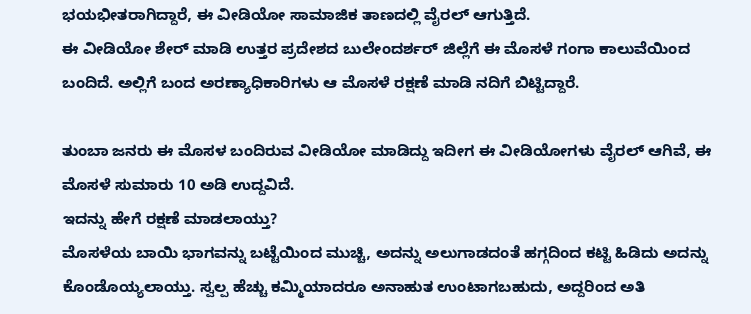ಭಯಭೀತರಾಗಿದ್ದಾರೆ, ಈ ವೀಡಿಯೋ ಸಾಮಾಜಿಕ ತಾಣದಲ್ಲಿ ವೈರಲ್ ಆಗುತ್ತಿದೆ.
ಈ ವೀಡಿಯೋ ಶೇರ್ ಮಾಡಿ ಉತ್ತರ ಪ್ರದೇಶದ ಬುಲೇಂದರ್ಶರ್ ಜಿಲ್ಲೆಗೆ ಈ ಮೊಸಳೆ ಗಂಗಾ ಕಾಲುವೆಯಿಂದ ಬಂದಿದೆ. ಅಲ್ಲಿಗೆ ಬಂದ ಅರಣ್ಯಾಧಿಕಾರಿಗಳು ಆ ಮೊಸಳೆ ರಕ್ಷಣೆ ಮಾಡಿ ನದಿಗೆ ಬಿಟ್ಟಿದ್ದಾರೆ.

ತುಂಬಾ ಜನರು ಈ ಮೊಸಳ ಬಂದಿರುವ ವೀಡಿಯೋ ಮಾಡಿದ್ದು ಇದೀಗ ಈ ವೀಡಿಯೋಗಳು ವೈರಲ್ ಆಗಿವೆ, ಈ ಮೊಸಳೆ ಸುಮಾರು 10 ಅಡಿ ಉದ್ದವಿದೆ.
ಇದನ್ನು ಹೇಗೆ ರಕ್ಷಣೆ ಮಾಡಲಾಯ್ತು?
ಮೊಸಳೆಯ ಬಾಯಿ ಭಾಗವನ್ನು ಬಟ್ಟೆಯಿಂದ ಮುಚ್ಚಿ, ಅದನ್ನು ಅಲುಗಾಡದಂತೆ ಹಗ್ಗದಿಂದ ಕಟ್ಟಿ ಹಿಡಿದು ಅದನ್ನು ಕೊಂಡೊಯ್ಯಲಾಯ್ತು. ಸ್ವಲ್ಪ ಹೆಚ್ಚು ಕಮ್ಮಿಯಾದರೂ ಅನಾಹುತ ಉಂಟಾಗಬಹುದು, ಅದ್ದರಿಂದ ಅತಿ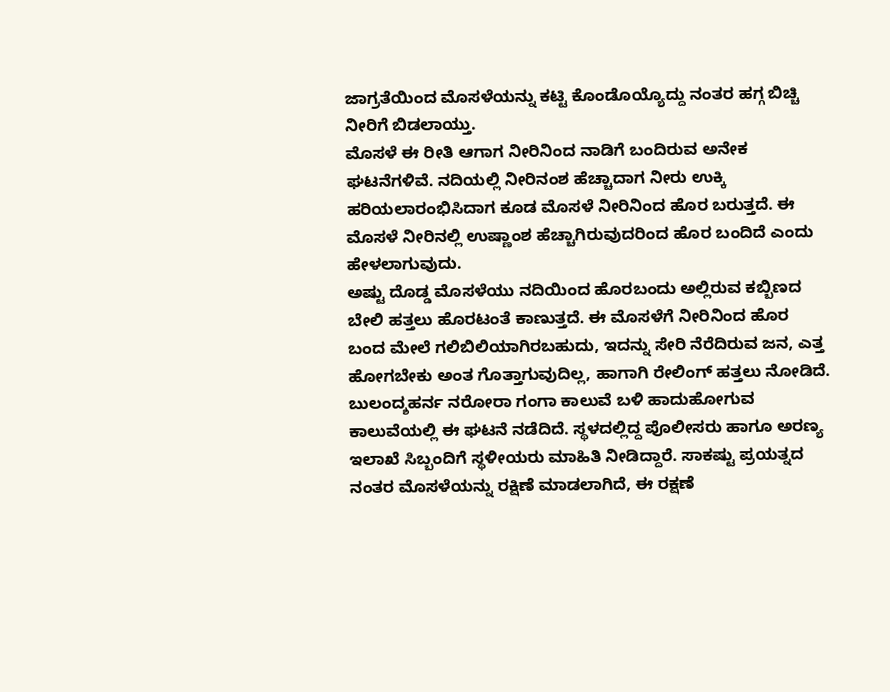ಜಾಗ್ರತೆಯಿಂದ ಮೊಸಳೆಯನ್ನು ಕಟ್ಟಿ ಕೊಂಡೊಯ್ಯೊದ್ದು ನಂತರ ಹಗ್ಗ ಬಿಚ್ಚಿ ನೀರಿಗೆ ಬಿಡಲಾಯ್ತು.
ಮೊಸಳೆ ಈ ರೀತಿ ಆಗಾಗ ನೀರಿನಿಂದ ನಾಡಿಗೆ ಬಂದಿರುವ ಅನೇಕ ಘಟನೆಗಳಿವೆ. ನದಿಯಲ್ಲಿ ನೀರಿನಂಶ ಹೆಚ್ಚಾದಾಗ ನೀರು ಉಕ್ಕಿ ಹರಿಯಲಾರಂಭಿಸಿದಾಗ ಕೂಡ ಮೊಸಳೆ ನೀರಿನಿಂದ ಹೊರ ಬರುತ್ತದೆ. ಈ ಮೊಸಳೆ ನೀರಿನಲ್ಲಿ ಉಷ್ಣಾಂಶ ಹೆಚ್ಚಾಗಿರುವುದರಿಂದ ಹೊರ ಬಂದಿದೆ ಎಂದು ಹೇಳಲಾಗುವುದು.
ಅಷ್ಟು ದೊಡ್ಡ ಮೊಸಳೆಯು ನದಿಯಿಂದ ಹೊರಬಂದು ಅಲ್ಲಿರುವ ಕಬ್ಬಿಣದ ಬೇಲಿ ಹತ್ತಲು ಹೊರಟಂತೆ ಕಾಣುತ್ತದೆ. ಈ ಮೊಸಳೆಗೆ ನೀರಿನಿಂದ ಹೊರ ಬಂದ ಮೇಲೆ ಗಲಿಬಿಲಿಯಾಗಿರಬಹುದು, ಇದನ್ನು ಸೇರಿ ನೆರೆದಿರುವ ಜನ, ಎತ್ತ ಹೋಗಬೇಕು ಅಂತ ಗೊತ್ತಾಗುವುದಿಲ್ಲ, ಹಾಗಾಗಿ ರೇಲಿಂಗ್ ಹತ್ತಲು ನೋಡಿದೆ.
ಬುಲಂದ್ಶಹರ್ನ ನರೋರಾ ಗಂಗಾ ಕಾಲುವೆ ಬಳಿ ಹಾದುಹೋಗುವ ಕಾಲುವೆಯಲ್ಲಿ ಈ ಘಟನೆ ನಡೆದಿದೆ. ಸ್ಥಳದಲ್ಲಿದ್ದ ಪೊಲೀಸರು ಹಾಗೂ ಅರಣ್ಯ ಇಲಾಖೆ ಸಿಬ್ಬಂದಿಗೆ ಸ್ಥಳೀಯರು ಮಾಹಿತಿ ನೀಡಿದ್ದಾರೆ. ಸಾಕಷ್ಟು ಪ್ರಯತ್ನದ ನಂತರ ಮೊಸಳೆಯನ್ನು ರಕ್ಷಿಣೆ ಮಾಡಲಾಗಿದೆ, ಈ ರಕ್ಷಣೆ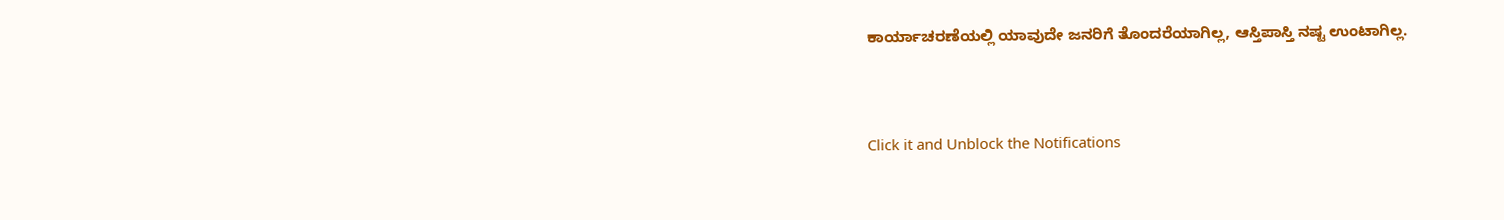ಕಾರ್ಯಾಚರಣೆಯಲ್ಲಿ ಯಾವುದೇ ಜನರಿಗೆ ತೊಂದರೆಯಾಗಿಲ್ಲ, ಆಸ್ತಿಪಾಸ್ತಿ ನಷ್ಟ ಉಂಟಾಗಿಲ್ಲ.



Click it and Unblock the Notifications